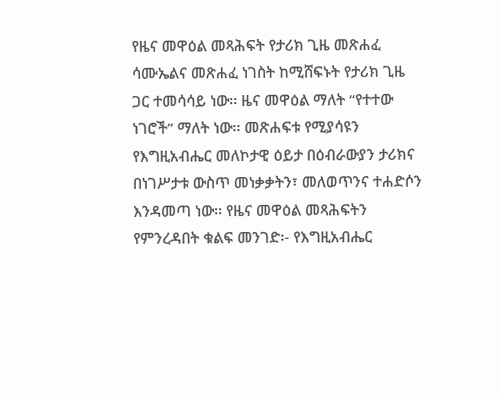የዜና መዋዕል መጻሕፍት የታሪክ ጊዜ መጽሐፈ ሳሙኤልና መጽሐፈ ነገስት ከሚሸፍኑት የታሪክ ጊዜ ጋር ተመሳሳይ ነው፡፡ ዜና መዋዕል ማለት “የተተው ነገሮች” ማለት ነው፡፡ መጽሐፍቱ የሚያሳዩን የእግዚአብሔር መለኮታዊ ዕይታ በዕብራውያን ታሪክና በነገሥታቱ ውስጥ መነቃቃትን፣ መለወጥንና ተሐድሶን እንዳመጣ ነው፡፡ የዜና መዋዕል መጻሕፍትን የምንረዳበት ቁልፍ መንገድ፡- የእግዚአብሔር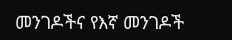መንገዶችና የእኛ መንገዶች